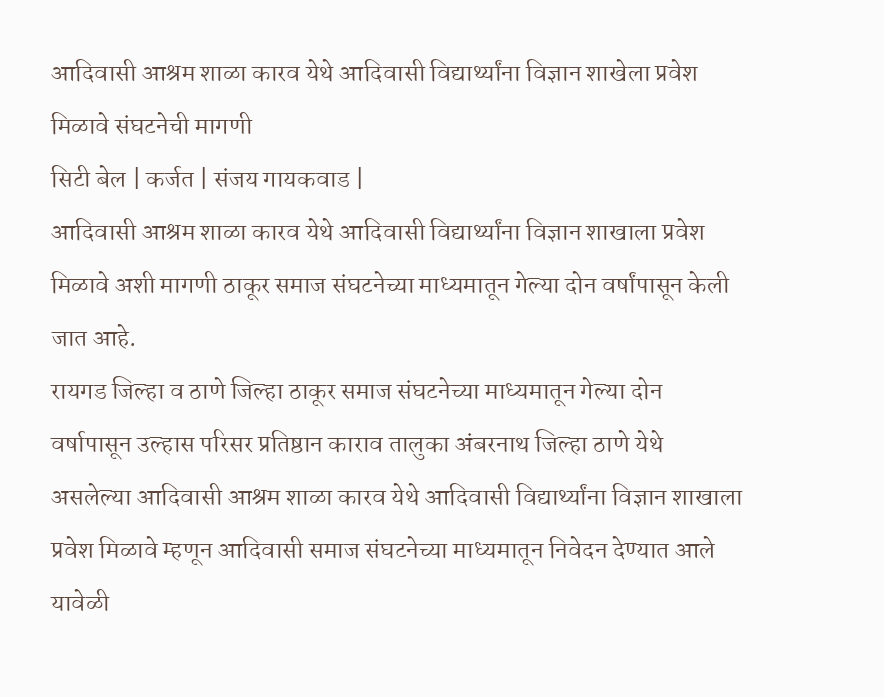आदिवासी आश्रम शाळा कारव येथे आदिवासी विद्यार्थ्यांना विज्ञान शाखेला प्रवेश मिळावे संघटनेची मागणी
सिटी बेल | कर्जत | संजय गायकवाड |
आदिवासी आश्रम शाळा कारव येथे आदिवासी विद्यार्थ्यांना विज्ञान शाखाला प्रवेश मिळावे अशी मागणी ठाकूर समाज संघटनेच्या माध्यमातून गेल्या दोन वर्षांपासून केली जात आहे.
रायगड जिल्हा व ठाणे जिल्हा ठाकूर समाज संघटनेच्या माध्यमातून गेल्या दोन वर्षापासून उल्हास परिसर प्रतिष्ठान काराव तालुका अंबरनाथ जिल्हा ठाणे येथे असलेल्या आदिवासी आश्रम शाळा कारव येथे आदिवासी विद्यार्थ्यांना विज्ञान शाखाला प्रवेश मिळावे म्हणून आदिवासी समाज संघटनेच्या माध्यमातून निवेदन देण्यात आले यावेळी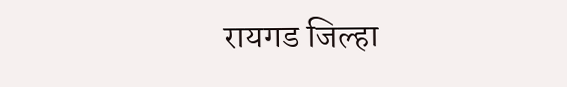रायगड जिल्हा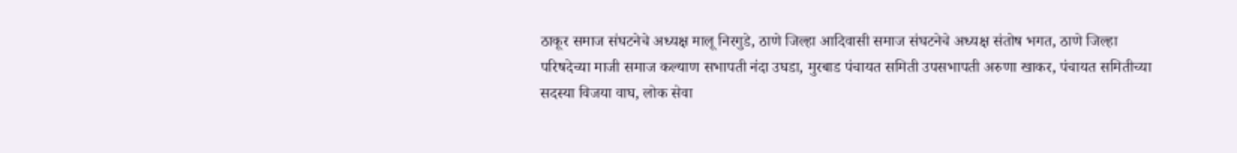ठाकूर समाज संघटनेचे अध्यक्ष मालू निरगुडे, ठाणे जिल्हा आदिवासी समाज संघटनेचे अध्यक्ष संतोष भगत, ठाणे जिल्हा परिषदेच्या माजी समाज कल्याण सभापती नंदा उघडा, मुरबाड पंचायत समिती उपसभापती अरुणा खाकर, पंचायत समितीच्या सदस्या विजया वाघ, लोक सेवा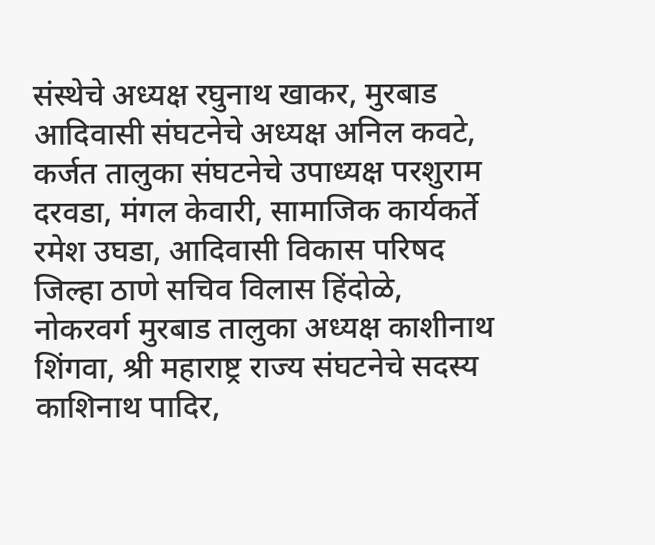संस्थेचे अध्यक्ष रघुनाथ खाकर, मुरबाड आदिवासी संघटनेचे अध्यक्ष अनिल कवटे, कर्जत तालुका संघटनेचे उपाध्यक्ष परशुराम दरवडा, मंगल केवारी, सामाजिक कार्यकर्ते रमेश उघडा, आदिवासी विकास परिषद जिल्हा ठाणे सचिव विलास हिंदोळे, नोकरवर्ग मुरबाड तालुका अध्यक्ष काशीनाथ शिंगवा, श्री महाराष्ट्र राज्य संघटनेचे सदस्य काशिनाथ पादिर,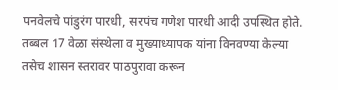पनवेलचे पांडुरंग पारधी, सरपंच गणेश पारधी आदी उपस्थित होते.
तब्बल 17 वेळा संस्थेला व मुख्याध्यापक यांना विनवण्या केल्या तसेच शासन स्तरावर पाठपुरावा करून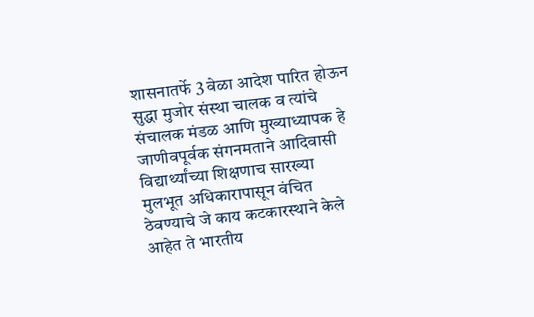शासनातर्फे 3 वेळा आदेश पारित होऊन सुद्धा मुजोर संस्था चालक व त्यांचे संचालक मंडळ आणि मुख्याध्यापक हे जाणीवपूर्वक संगनमताने आदिवासी विद्यार्थ्यांच्या शिक्षणाच सारख्या मुलभूत अधिकारापासून वंचित ठेवण्याचे जे काय कटकारस्थाने केले आहेत ते भारतीय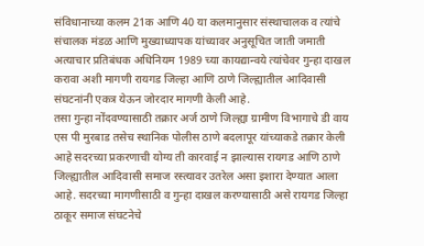संविधानाच्या कलम 21क आणि 40 या कलमानुसार संस्थाचालक व त्यांचे संचालक मंडळ आणि मुख्याध्यापक यांच्यावर अनुसूचित जाती जमाती अत्याचार प्रतिबंधक अधिनियम 1989 च्या कायद्यान्वये त्यांचेवर गुन्हा दाखल करावा अशी मागणी रायगड जिल्हा आणि ठाणे जिल्ह्यातील आदिवासी संघटनांनी एकत्र येऊन जोरदार मागणी केली आहे.
तसा गुन्हा नोंदवण्यासाठी तक्रार अर्ज ठाणे जिल्ह्या ग्रामीण विभागाचे डी वाय एस पी मुरबाड तसेच स्थानिक पोलीस ठाणे बदलापूर यांच्याकडे तक्रार केली आहे सदरच्या प्रकरणाची योग्य ती कारवाई न झाल्यास रायगड आणि ठाणे जिल्ह्यातील आदिवासी समाज रस्त्यावर उतरेल असा इशारा देण्यात आला आहे. सदरच्या मागणीसाठी व गुन्हा दाखल करण्यासाठी असे रायगड जिल्हा ठाकूर समाज संघटनेचे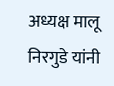अध्यक्ष मालू निरगुडे यांनी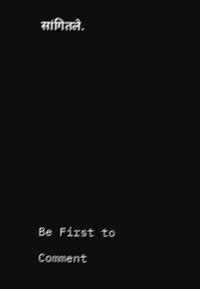सांगितले.







Be First to Comment